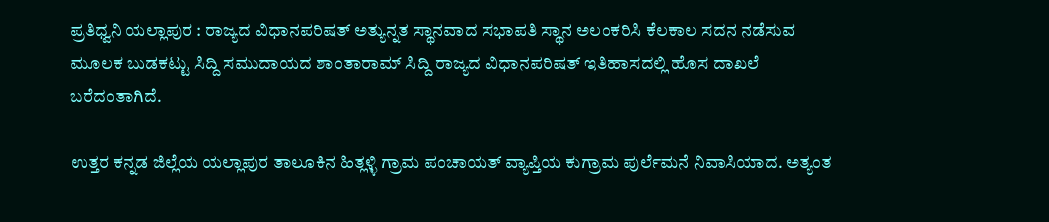ಪ್ರತಿಧ್ವನಿ ಯಲ್ಲಾಪುರ : ರಾಜ್ಯದ ವಿಧಾನಪರಿಷತ್ ಅತ್ಯುನ್ನತ ಸ್ಥಾನವಾದ ಸಭಾಪತಿ ಸ್ಥಾನ ಅಲಂಕರಿಸಿ ಕೆಲಕಾಲ ಸದನ ನಡೆಸುವ ಮೂಲಕ ಬುಡಕಟ್ಟು ಸಿದ್ದಿ ಸಮುದಾಯದ ಶಾಂತಾರಾಮ್ ಸಿದ್ದಿ ರಾಜ್ಯದ ವಿಧಾನಪರಿಷತ್ ಇತಿಹಾಸದಲ್ಲಿ ಹೊಸ ದಾಖಲೆ ಬರೆದಂತಾಗಿದೆ.

ಉತ್ತರ ಕನ್ನಡ ಜಿಲ್ಲೆಯ ಯಲ್ಲಾಪುರ ತಾಲೂಕಿನ ಹಿತ್ಲಳ್ಳಿ ಗ್ರಾಮ ಪಂಚಾಯತ್ ವ್ಯಾಪ್ತಿಯ ಕುಗ್ರಾಮ ಪುರ್ಲೆಮನೆ ನಿವಾಸಿಯಾದ. ಅತ್ಯಂತ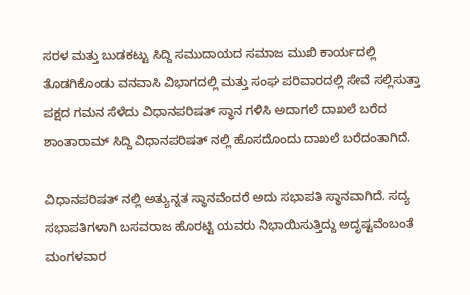ಸರಳ ಮತ್ತು ಬುಡಕಟ್ಟು ಸಿದ್ದಿ ಸಮುದಾಯದ ಸಮಾಜ ಮುಖಿ ಕಾರ್ಯದಲ್ಲಿ ತೊಡಗಿಕೊಂಡು ವನವಾಸಿ ವಿಭಾಗದಲ್ಲಿ ಮತ್ತು ಸಂಘ ಪರಿವಾರದಲ್ಲಿ ಸೇವೆ ಸಲ್ಲಿಸುತ್ತಾ ಪಕ್ಷದ ಗಮನ ಸೆಳೆದು ವಿಧಾನಪರಿಷತ್ ಸ್ಥಾನ ಗಳಿಸಿ ಅದಾಗಲೆ ದಾಖಲೆ ಬರೆದ ಶಾಂತಾರಾಮ್ ಸಿದ್ದಿ ವಿಧಾನಪರಿಷತ್ ನಲ್ಲಿ ಹೊಸದೊಂದು ದಾಖಲೆ ಬರೆದಂತಾಗಿದೆ.

ವಿಧಾನಪರಿಷತ್ ನಲ್ಲಿ ಅತ್ಯುನ್ನತ ಸ್ಥಾನವೆಂದರೆ ಅದು ಸಭಾಪತಿ ಸ್ಥಾನವಾಗಿದೆ. ಸದ್ಯ ಸಭಾಪತಿಗಳಾಗಿ ಬಸವರಾಜ ಹೊರಟ್ಟಿ ಯವರು ನಿಭಾಯಿಸುತ್ತಿದ್ದು ಅದೃಷ್ಟವೆಂಬಂತೆ ಮಂಗಳವಾರ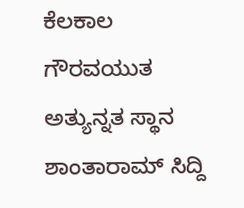ಕೆಲಕಾಲ ಗೌರವಯುತ ಅತ್ಯುನ್ನತ ಸ್ಥಾನ ಶಾಂತಾರಾಮ್ ಸಿದ್ದಿ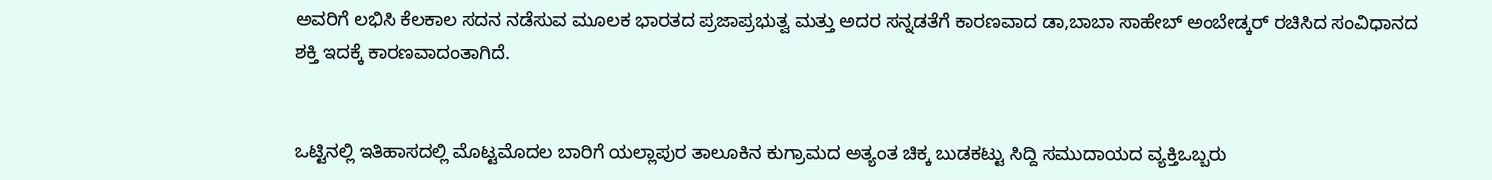ಅವರಿಗೆ ಲಭಿಸಿ ಕೆಲಕಾಲ ಸದನ ನಡೆಸುವ ಮೂಲಕ ಭಾರತದ ಪ್ರಜಾಪ್ರಭುತ್ವ ಮತ್ತು ಅದರ ಸನ್ನಡತೆಗೆ ಕಾರಣವಾದ ಡಾ,ಬಾಬಾ ಸಾಹೇಬ್ ಅಂಬೇಡ್ಕರ್ ರಚಿಸಿದ ಸಂವಿಧಾನದ ಶಕ್ತಿ ಇದಕ್ಕೆ ಕಾರಣವಾದಂತಾಗಿದೆ.


ಒಟ್ಟಿನಲ್ಲಿ ಇತಿಹಾಸದಲ್ಲಿ ಮೊಟ್ಟಮೊದಲ ಬಾರಿಗೆ ಯಲ್ಲಾಪುರ ತಾಲೂಕಿನ ಕುಗ್ರಾಮದ ಅತ್ಯಂತ ಚಿಕ್ಕ ಬುಡಕಟ್ಟು ಸಿದ್ದಿ ಸಮುದಾಯದ ವ್ಯಕ್ತಿಒಬ್ಬರು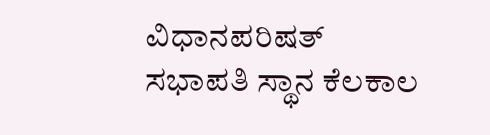ವಿಧಾನಪರಿಷತ್ ಸಭಾಪತಿ ಸ್ಥಾನ ಕೆಲಕಾಲ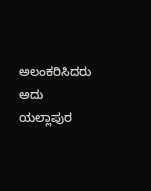ಅಲಂಕರಿಸಿದರು ಅದು ಯಲ್ಲಾಪುರ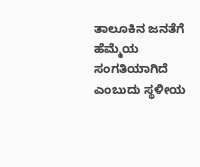ತಾಲೂಕಿನ ಜನತೆಗೆ ಹೆಮ್ಮೆಯ ಸಂಗತಿಯಾಗಿದೆ ಎಂಬುದು ಸ್ಥಳೀಯ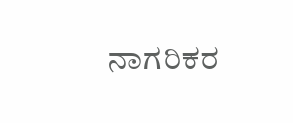ನಾಗರಿಕರ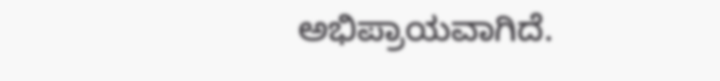ಅಭಿಪ್ರಾಯವಾಗಿದೆ.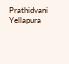Prathidvani Yellapura